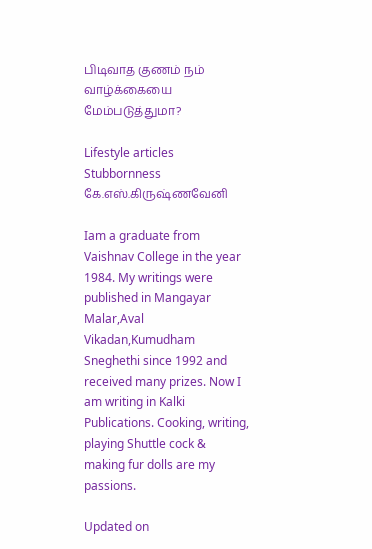பிடிவாத குணம் நம் வாழ்க்கையை மேம்படுத்துமா?

Lifestyle articles
Stubbornness
கே.எஸ்.கிருஷ்ணவேனி

Iam a graduate from Vaishnav College in the year 1984. My writings were published in Mangayar Malar,Aval Vikadan,Kumudham Sneghethi since 1992 and received many prizes. Now I am writing in Kalki Publications. Cooking, writing, playing Shuttle cock & making fur dolls are my passions.

Updated on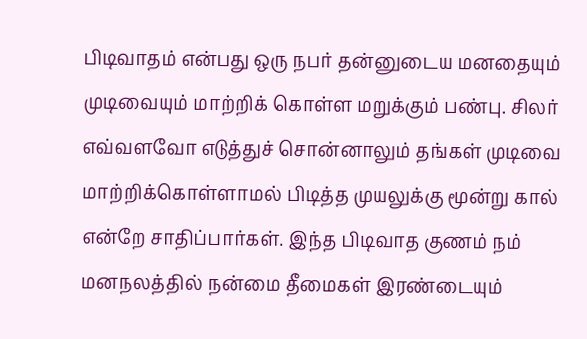பிடிவாதம் என்பது ஒரு நபர் தன்னுடைய மனதையும் முடிவையும் மாற்றிக் கொள்ள மறுக்கும் பண்பு. சிலர் எவ்வளவோ எடுத்துச் சொன்னாலும் தங்கள் முடிவை மாற்றிக்கொள்ளாமல் பிடித்த முயலுக்கு மூன்று கால் என்றே சாதிப்பார்கள். இந்த பிடிவாத குணம் நம் மனநலத்தில் நன்மை தீமைகள் இரண்டையும்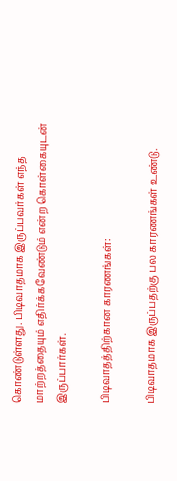கொண்டுள்ளது. பிடிவாதமாக இருப்பவர்கள் எந்த மாற்றத்தையும் எதிர்க்கவேண்டும் என்ற கொள்கையுடன் இருப்பார்கள்.

பிடிவாதத்திற்கான காரணங்கள்:

பிடிவாதமாக இருப்பதற்கு பல காரணங்கள் உண்டு.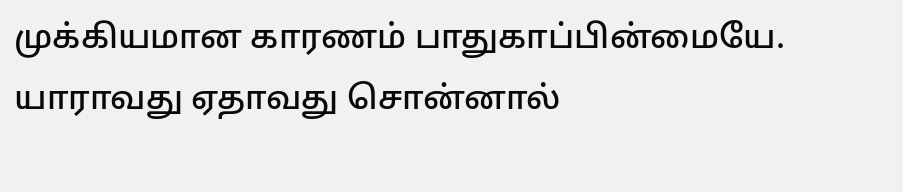முக்கியமான காரணம் பாதுகாப்பின்மையே. யாராவது ஏதாவது சொன்னால்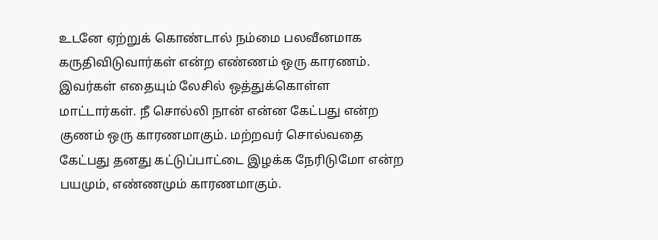உடனே ஏற்றுக் கொண்டால் நம்மை பலவீனமாக கருதிவிடுவார்கள் என்ற எண்ணம் ஒரு காரணம். இவர்கள் எதையும் லேசில் ஒத்துக்கொள்ள மாட்டார்கள். நீ சொல்லி நான் என்ன கேட்பது என்ற குணம் ஒரு காரணமாகும். மற்றவர் சொல்வதை கேட்பது தனது கட்டுப்பாட்டை இழக்க நேரிடுமோ என்ற பயமும், எண்ணமும் காரணமாகும்.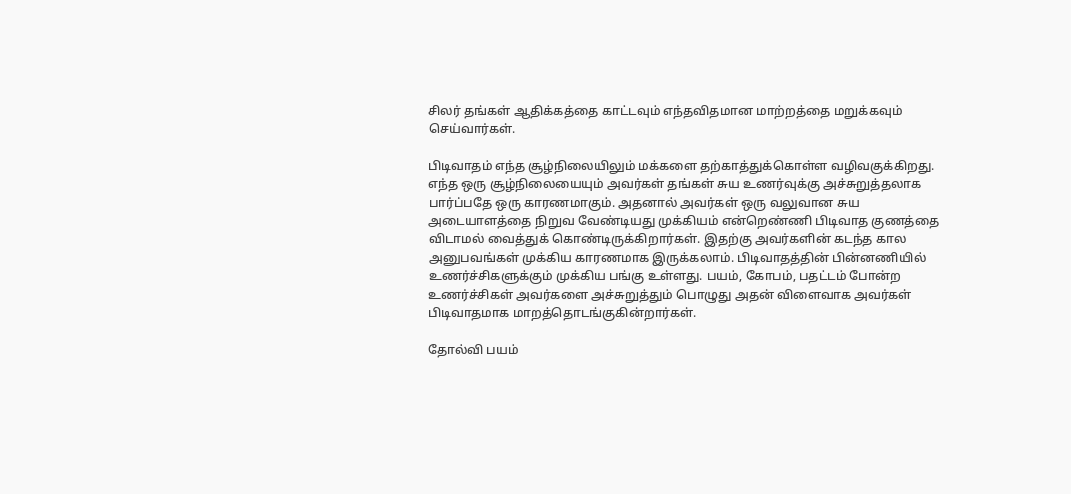சிலர் தங்கள் ஆதிக்கத்தை காட்டவும் எந்தவிதமான மாற்றத்தை மறுக்கவும் செய்வார்கள்.

பிடிவாதம் எந்த சூழ்நிலையிலும் மக்களை தற்காத்துக்கொள்ள வழிவகுக்கிறது. எந்த ஒரு சூழ்நிலையையும் அவர்கள் தங்கள் சுய உணர்வுக்கு அச்சுறுத்தலாக பார்ப்பதே ஒரு காரணமாகும். அதனால் அவர்கள் ஒரு வலுவான சுய அடையாளத்தை நிறுவ வேண்டியது முக்கியம் என்றெண்ணி பிடிவாத குணத்தை விடாமல் வைத்துக் கொண்டிருக்கிறார்கள். இதற்கு அவர்களின் கடந்த கால அனுபவங்கள் முக்கிய காரணமாக இருக்கலாம். பிடிவாதத்தின் பின்னணியில் உணர்ச்சிகளுக்கும் முக்கிய பங்கு உள்ளது. பயம், கோபம், பதட்டம் போன்ற உணர்ச்சிகள் அவர்களை அச்சுறுத்தும் பொழுது அதன் விளைவாக அவர்கள் பிடிவாதமாக மாறத்தொடங்குகின்றார்கள்.

தோல்வி பயம்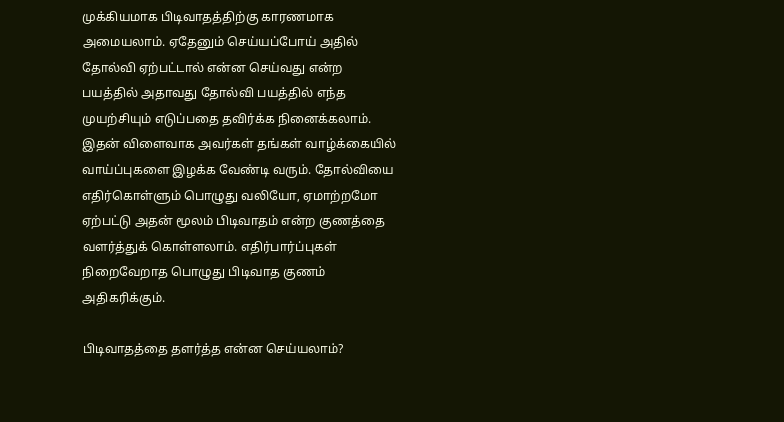முக்கியமாக பிடிவாதத்திற்கு காரணமாக அமையலாம். ஏதேனும் செய்யப்போய் அதில் தோல்வி ஏற்பட்டால் என்ன செய்வது என்ற பயத்தில் அதாவது தோல்வி பயத்தில் எந்த முயற்சியும் எடுப்பதை தவிர்க்க நினைக்கலாம். இதன் விளைவாக அவர்கள் தங்கள் வாழ்க்கையில் வாய்ப்புகளை இழக்க வேண்டி வரும். தோல்வியை எதிர்கொள்ளும் பொழுது வலியோ, ஏமாற்றமோ ஏற்பட்டு அதன் மூலம் பிடிவாதம் என்ற குணத்தை வளர்த்துக் கொள்ளலாம். எதிர்பார்ப்புகள் நிறைவேறாத பொழுது பிடிவாத குணம் அதிகரிக்கும்.

பிடிவாதத்தை தளர்த்த என்ன செய்யலாம்?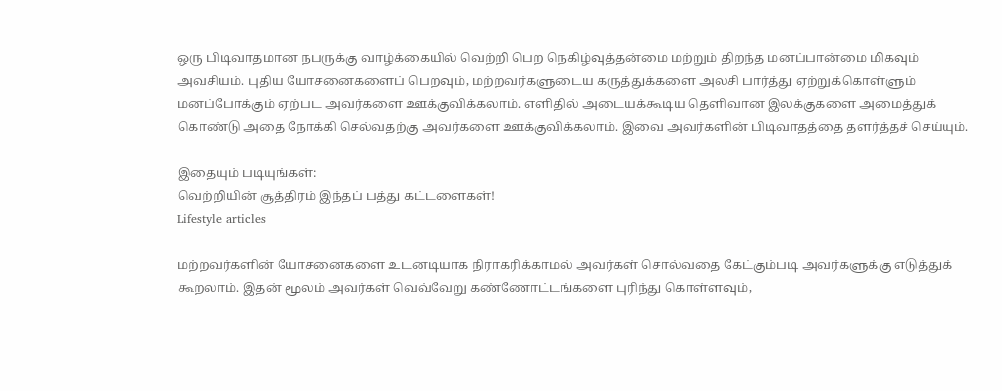ஒரு பிடிவாதமான நபருக்கு வாழ்க்கையில் வெற்றி பெற நெகிழ்வுத்தன்மை மற்றும் திறந்த மனப்பான்மை மிகவும் அவசியம். புதிய யோசனைகளைப் பெறவும், மற்றவர்களுடைய கருத்துக்களை அலசி பார்த்து ஏற்றுக்கொள்ளும் மனப்போக்கும் ஏற்பட அவர்களை ஊக்குவிக்கலாம். எளிதில் அடையக்கூடிய தெளிவான இலக்குகளை அமைத்துக் கொண்டு அதை நோக்கி செல்வதற்கு அவர்களை ஊக்குவிக்கலாம். இவை அவர்களின் பிடிவாதத்தை தளர்த்தச் செய்யும்.

இதையும் படியுங்கள்:
வெற்றியின் சூத்திரம் இந்தப் பத்து கட்டளைகள்!
Lifestyle articles

மற்றவர்களின் யோசனைகளை உடனடியாக நிராகரிக்காமல் அவர்கள் சொல்வதை கேட்கும்படி அவர்களுக்கு எடுத்துக் கூறலாம். இதன் மூலம் அவர்கள் வெவ்வேறு கண்ணோட்டங்களை புரிந்து கொள்ளவும்,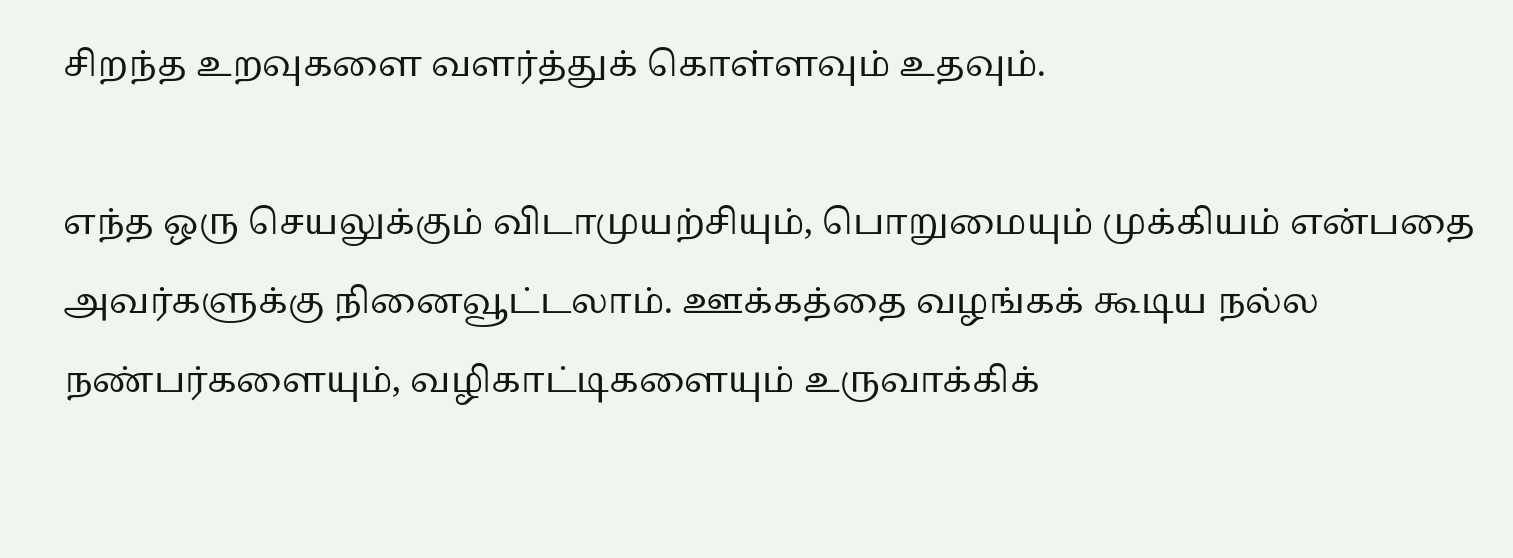சிறந்த உறவுகளை வளர்த்துக் கொள்ளவும் உதவும்.

எந்த ஒரு செயலுக்கும் விடாமுயற்சியும், பொறுமையும் முக்கியம் என்பதை அவர்களுக்கு நினைவூட்டலாம். ஊக்கத்தை வழங்கக் கூடிய நல்ல நண்பர்களையும், வழிகாட்டிகளையும் உருவாக்கிக்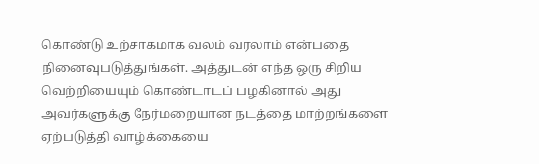கொண்டு உற்சாகமாக வலம் வரலாம் என்பதை நினைவுபடுத்துங்கள். அத்துடன் எந்த ஒரு சிறிய வெற்றியையும் கொண்டாடப் பழகினால் அது அவர்களுக்கு நேர்மறையான நடத்தை மாற்றங்களை ஏற்படுத்தி வாழ்க்கையை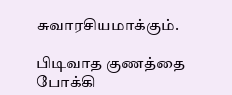சுவாரசியமாக்கும்.

பிடிவாத குணத்தை போக்கி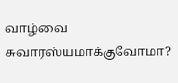வாழ்வை சுவாரஸ்யமாக்குவோமா?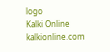logo
Kalki Online
kalkionline.com